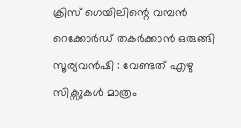ക്രിസ് ഗെയിലിന്റെ വമ്പന്‍ റെക്കോര്‍ഡ് തകര്‍ക്കാന്‍ ഒരുങ്ങി സൂര്യവൻഷി : വേണ്ടത് എഴു സിക്സുകൾ മാത്രം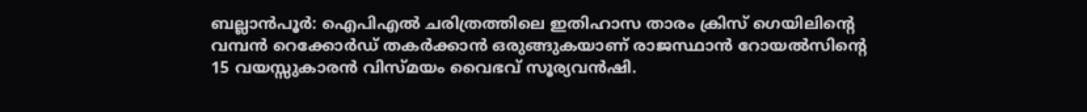ബല്ലാന്‍പൂര്‍: ഐപിഎല്‍ ചരിത്രത്തിലെ ഇതിഹാസ താരം ക്രിസ് ഗെയിലിന്റെ വമ്പന്‍ റെക്കോര്‍ഡ് തകര്‍ക്കാന്‍ ഒരുങ്ങുകയാണ് രാജസ്ഥാന്‍ റോയല്‍സിന്റെ 15 വയസ്സുകാരന്‍ വിസ്മയം വൈഭവ് സൂര്യവന്‍ഷി.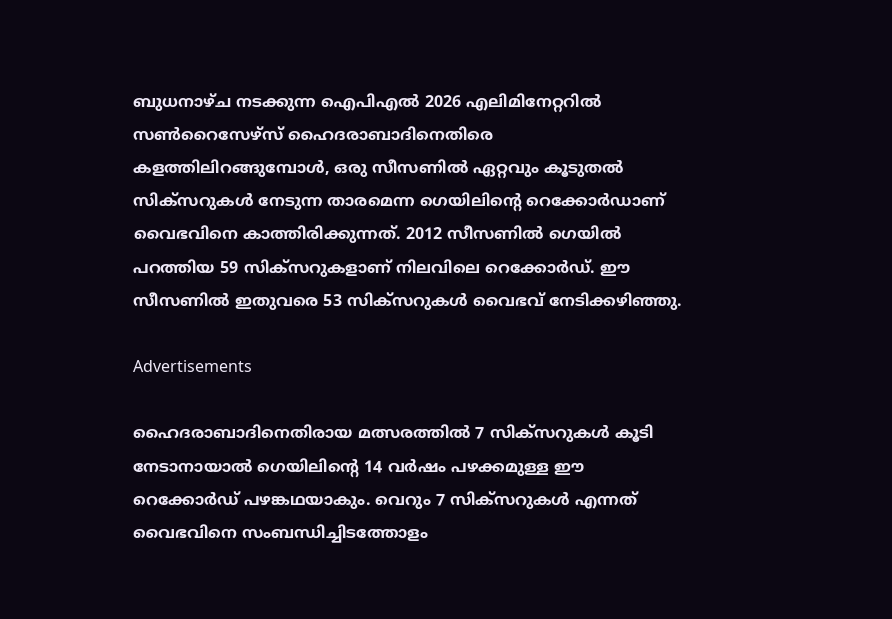ബുധനാഴ്ച നടക്കുന്ന ഐപിഎല്‍ 2026 എലിമിനേറ്ററില്‍ സണ്‍റൈസേഴ്‌സ് ഹൈദരാബാദിനെതിരെ കളത്തിലിറങ്ങുമ്പോള്‍, ഒരു സീസണില്‍ ഏറ്റവും കൂടുതല്‍ സിക്‌സറുകള്‍ നേടുന്ന താരമെന്ന ഗെയിലിന്റെ റെക്കോര്‍ഡാണ് വൈഭവിനെ കാത്തിരിക്കുന്നത്. 2012 സീസണില്‍ ഗെയില്‍ പറത്തിയ 59 സിക്‌സറുകളാണ് നിലവിലെ റെക്കോര്‍ഡ്. ഈ സീസണില്‍ ഇതുവരെ 53 സിക്‌സറുകള്‍ വൈഭവ് നേടിക്കഴിഞ്ഞു.

Advertisements

ഹൈദരാബാദിനെതിരായ മത്സരത്തില്‍ 7 സിക്‌സറുകള്‍ കൂടി നേടാനായാല്‍ ഗെയിലിന്റെ 14 വര്‍ഷം പഴക്കമുള്ള ഈ റെക്കോര്‍ഡ് പഴങ്കഥയാകും. വെറും 7 സിക്‌സറുകള്‍ എന്നത് വൈഭവിനെ സംബന്ധിച്ചിടത്തോളം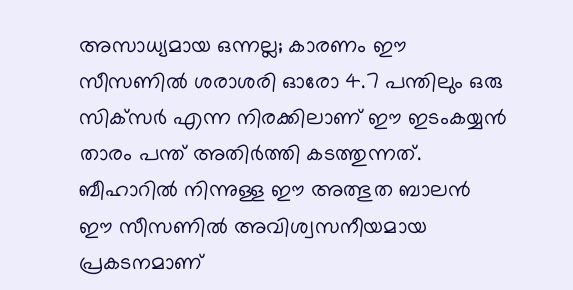അസാധ്യമായ ഒന്നല്ല; കാരണം ഈ സീസണില്‍ ശരാശരി ഓരോ 4.7 പന്തിലും ഒരു സിക്‌സര്‍ എന്ന നിരക്കിലാണ് ഈ ഇടംകയ്യന്‍ താരം പന്ത് അതിര്‍ത്തി കടത്തുന്നത്. ബീഹാറില്‍ നിന്നുള്ള ഈ അത്ഭുത ബാലന്‍ ഈ സീസണില്‍ അവിശ്വസനീയമായ പ്രകടനമാണ്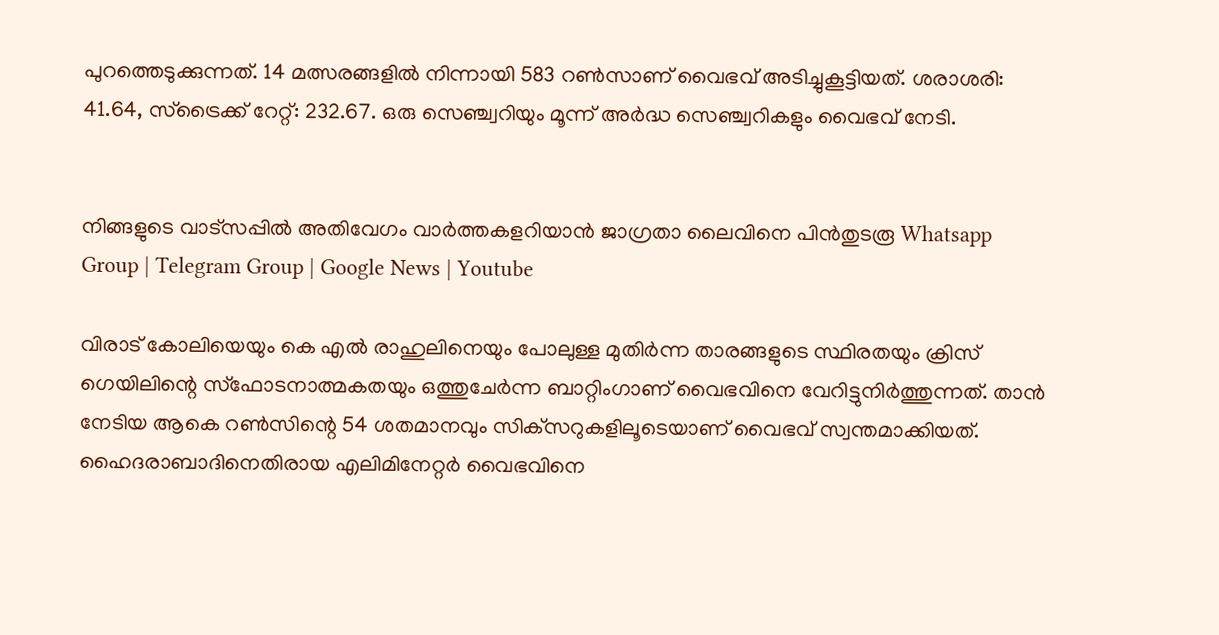പുറത്തെടുക്കുന്നത്. 14 മത്സരങ്ങളില്‍ നിന്നായി 583 റണ്‍സാണ് വൈഭവ് അടിച്ചുകൂട്ടിയത്. ശരാശരി: 41.64, സ്‌ട്രൈക്ക് റേറ്റ്: 232.67. ഒരു സെഞ്ച്വറിയും മൂന്ന് അര്‍ദ്ധ സെഞ്ച്വറികളും വൈഭവ് നേടി.


നിങ്ങളുടെ വാട്സപ്പിൽ അതിവേഗം വാർത്തകളറിയാൻ ജാഗ്രതാ ലൈവിനെ പിൻതുടരൂ Whatsapp Group | Telegram Group | Google News | Youtube

വിരാട് കോലിയെയും കെ എല്‍ രാഹുലിനെയും പോലുള്ള മുതിര്‍ന്ന താരങ്ങളുടെ സ്ഥിരതയും ക്രിസ് ഗെയിലിന്റെ സ്‌ഫോടനാത്മകതയും ഒത്തുചേര്‍ന്ന ബാറ്റിംഗാണ് വൈഭവിനെ വേറിട്ടുനിര്‍ത്തുന്നത്. താന്‍ നേടിയ ആകെ റണ്‍സിന്റെ 54 ശതമാനവും സിക്‌സറുകളിലൂടെയാണ് വൈഭവ് സ്വന്തമാക്കിയത്. ഹൈദരാബാദിനെതിരായ എലിമിനേറ്റര്‍ വൈഭവിനെ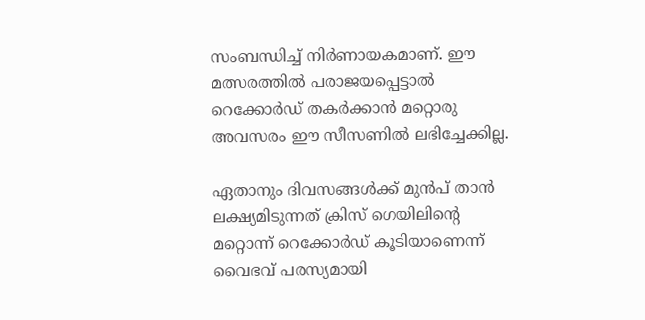സംബന്ധിച്ച്‌ നിര്‍ണായകമാണ്. ഈ മത്സരത്തില്‍ പരാജയപ്പെട്ടാല്‍ റെക്കോര്‍ഡ് തകര്‍ക്കാന്‍ മറ്റൊരു അവസരം ഈ സീസണില്‍ ലഭിച്ചേക്കില്ല.

ഏതാനും ദിവസങ്ങള്‍ക്ക് മുന്‍പ് താന്‍ ലക്ഷ്യമിടുന്നത് ക്രിസ് ഗെയിലിന്റെ മറ്റൊന്ന് റെക്കോര്‍ഡ് കൂടിയാണെന്ന് വൈഭവ് പരസ്യമായി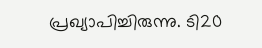പ്രഖ്യാപിച്ചിരുന്നു. ടി20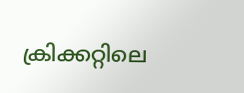ക്രിക്കറ്റിലെ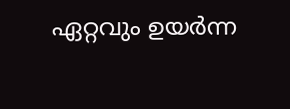ഏറ്റവും ഉയര്‍ന്ന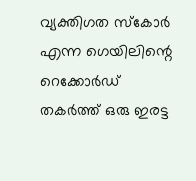വ്യക്തിഗത സ്‌കോര്‍ എന്ന ഗെയിലിന്റെ റെക്കോര്‍ഡ് തകര്‍ത്ത് ഒരു ഇരട്ട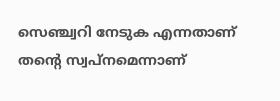സെഞ്ച്വറി നേടുക എന്നതാണ് തന്റെ സ്വപ്നമെന്നാണ്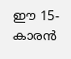ഈ 15-കാരന്‍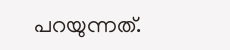പറയുന്നത്.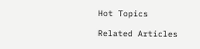Hot Topics

Related Articles